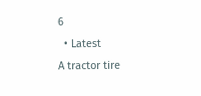6
  • Latest
A tractor tire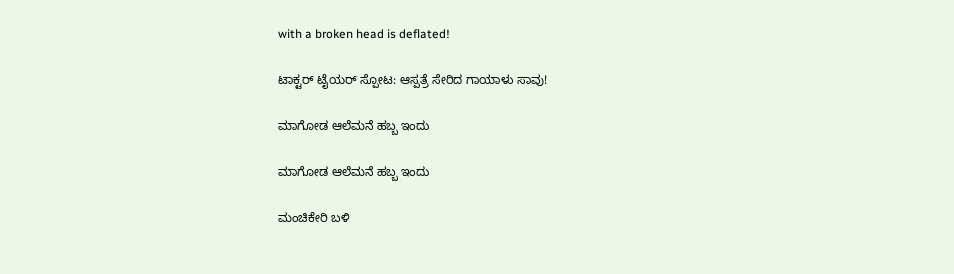with a broken head is deflated!

ಟಾಕ್ಟರ್ ಟೈಯರ್ ಸ್ಪೋಟ: ಆಸ್ಪತ್ರೆ ಸೇರಿದ ಗಾಯಾಳು ಸಾವು!

ಮಾಗೋಡ ಆಲೆಮನೆ ಹಬ್ಬ ಇಂದು

ಮಾಗೋಡ ಆಲೆಮನೆ ಹಬ್ಬ ಇಂದು

ಮಂಚಿಕೇರಿ‌ ಬಳಿ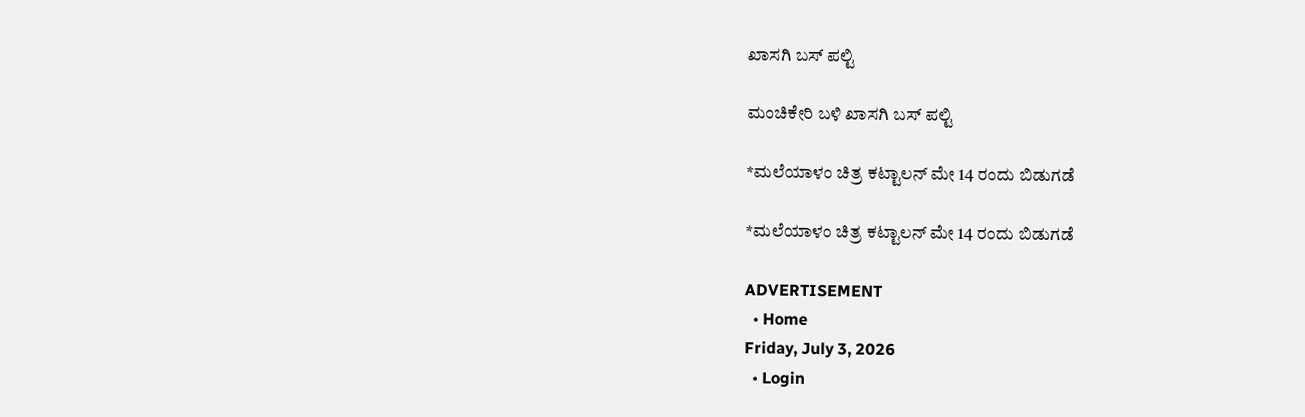ಖಾಸಗಿ ಬಸ್ ಪಲ್ಟಿ

ಮಂಚಿಕೇರಿ‌ ಬಳಿ ಖಾಸಗಿ ಬಸ್ ಪಲ್ಟಿ

*ಮಲೆಯಾಳಂ ಚಿತ್ರ ಕಟ್ಟಾಲನ್ ಮೇ 14 ರಂದು ಬಿಡುಗಡೆ

*ಮಲೆಯಾಳಂ ಚಿತ್ರ ಕಟ್ಟಾಲನ್ ಮೇ 14 ರಂದು ಬಿಡುಗಡೆ

ADVERTISEMENT
  • Home
Friday, July 3, 2026
  • Login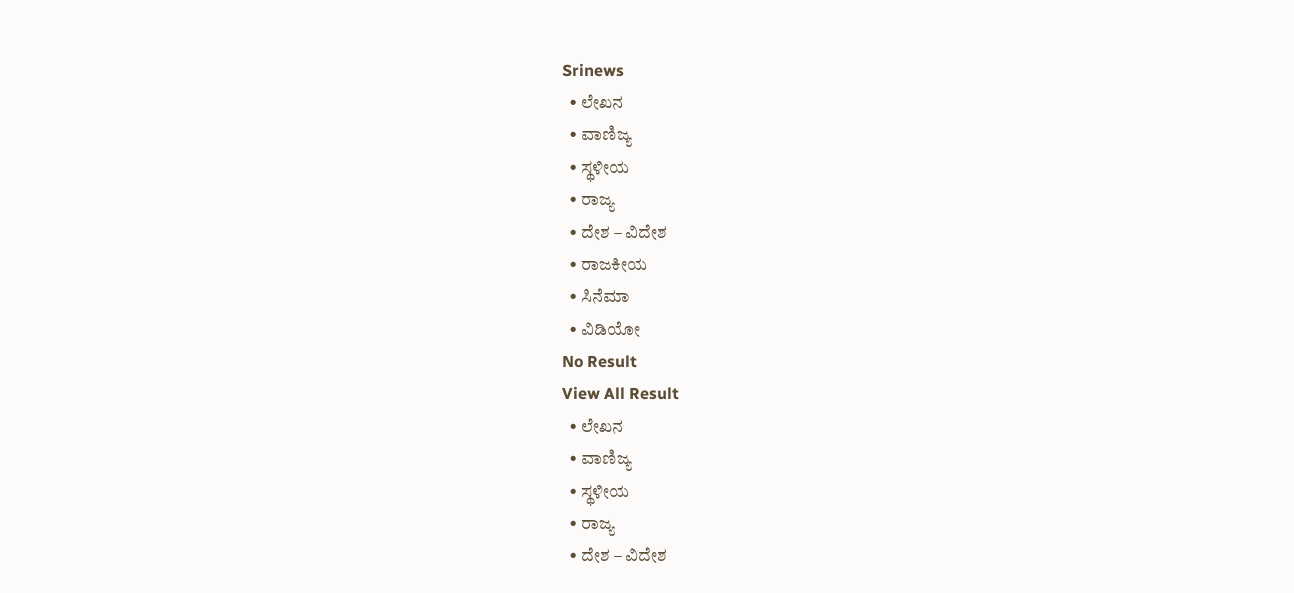Srinews
  • ಲೇಖನ
  • ವಾಣಿಜ್ಯ
  • ಸ್ಥಳೀಯ
  • ರಾಜ್ಯ
  • ದೇಶ – ವಿದೇಶ
  • ರಾಜಕೀಯ
  • ಸಿನೆಮಾ
  • ವಿಡಿಯೋ
No Result
View All Result
  • ಲೇಖನ
  • ವಾಣಿಜ್ಯ
  • ಸ್ಥಳೀಯ
  • ರಾಜ್ಯ
  • ದೇಶ – ವಿದೇಶ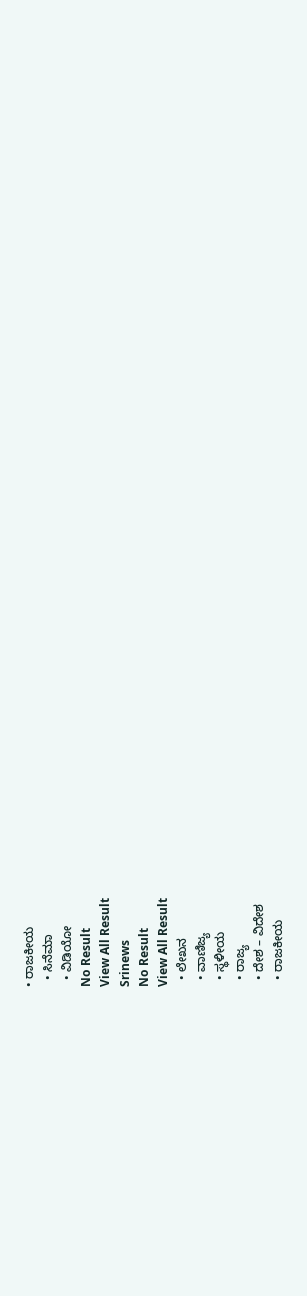• ರಾಜಕೀಯ
  • ಸಿನೆಮಾ
  • ವಿಡಿಯೋ
No Result
View All Result
Srinews
No Result
View All Result
  • ಲೇಖನ
  • ವಾಣಿಜ್ಯ
  • ಸ್ಥಳೀಯ
  • ರಾಜ್ಯ
  • ದೇಶ – ವಿದೇಶ
  • ರಾಜಕೀಯ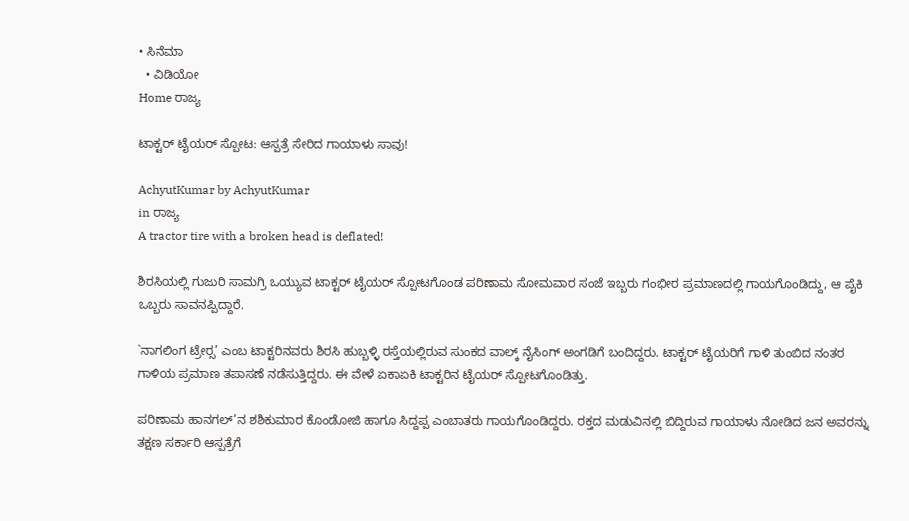• ಸಿನೆಮಾ
  • ವಿಡಿಯೋ
Home ರಾಜ್ಯ

ಟಾಕ್ಟರ್ ಟೈಯರ್ ಸ್ಪೋಟ: ಆಸ್ಪತ್ರೆ ಸೇರಿದ ಗಾಯಾಳು ಸಾವು!

AchyutKumar by AchyutKumar
in ರಾಜ್ಯ
A tractor tire with a broken head is deflated!

ಶಿರಸಿಯಲ್ಲಿ ಗುಜುರಿ ಸಾಮಗ್ರಿ ಒಯ್ಯುವ ಟಾಕ್ಟರ್ ಟೈಯರ್ ಸ್ಪೋಟಗೊಂಡ ಪರಿಣಾಮ ಸೋಮವಾರ ಸಂಜೆ ಇಬ್ಬರು ಗಂಭೀರ ಪ್ರಮಾಣದಲ್ಲಿ ಗಾಯಗೊಂಡಿದ್ದು, ಆ ಪೈಕಿ ಒಬ್ಬರು ಸಾವನಪ್ಪಿದ್ದಾರೆ.

`ನಾಗಲಿಂಗ ಟ್ರೇರ‍್ಸ’ ಎಂಬ ಟಾಕ್ಟರಿನವರು ಶಿರಸಿ ಹುಬ್ಬಳ್ಳಿ ರಸ್ತೆಯಲ್ಲಿರುವ ಸುಂಕದ ವಾಲ್ಕ್ ನೈಸಿಂಗ್ ಅಂಗಡಿಗೆ ಬಂದಿದ್ದರು. ಟಾಕ್ಟರ್ ಟೈಯರಿಗೆ ಗಾಳಿ ತುಂಬಿದ ನಂತರ ಗಾಳಿಯ ಪ್ರಮಾಣ ತಪಾಸಣೆ ನಡೆಸುತ್ತಿದ್ದರು. ಈ ವೇಳೆ ಏಕಾಏಕಿ ಟಾಕ್ಟರಿನ ಟೈಯರ್ ಸ್ಪೋಟಗೊಂಡಿತ್ತು.

ಪರಿಣಾಮ ಹಾನಗಲ್’ನ ಶಶಿಕುಮಾರ ಕೊಂಡೋಜಿ ಹಾಗೂ ಸಿದ್ದಪ್ಪ ಎಂಬಾತರು ಗಾಯಗೊಂಡಿದ್ದರು. ರಕ್ತದ ಮಡುವಿನಲ್ಲಿ ಬಿದ್ದಿರುವ ಗಾಯಾಳು ನೋಡಿದ ಜನ ಅವರನ್ನು ತಕ್ಷಣ ಸರ್ಕಾರಿ ಆಸ್ಪತ್ರೆಗೆ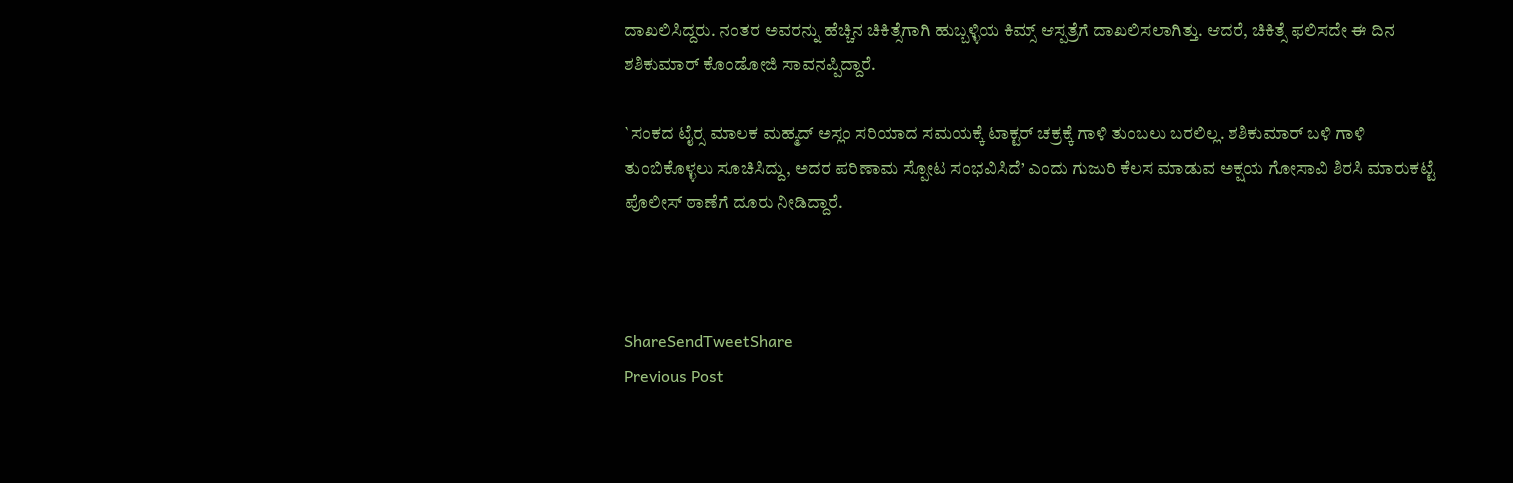ದಾಖಲಿಸಿದ್ದರು. ನಂತರ ಅವರನ್ನು ಹೆಚ್ಚಿನ ಚಿಕಿತ್ಸೆಗಾಗಿ ಹುಬ್ಬಳ್ಳಿಯ ಕಿಮ್ಸ್ ಆಸ್ಪತ್ರೆಗೆ ದಾಖಲಿಸಲಾಗಿತ್ತು. ಆದರೆ, ಚಿಕಿತ್ಸೆ ಫಲಿಸದೇ ಈ ದಿನ ಶಶಿಕುಮಾರ್ ಕೊಂಡೋಜಿ ಸಾವನಪ್ಪಿದ್ದಾರೆ.

`ಸಂಕದ ಟೈರ‍್ಸ ಮಾಲಕ ಮಹ್ಮದ್ ಅಸ್ಲಂ ಸರಿಯಾದ ಸಮಯಕ್ಕೆ ಟಾಕ್ಟರ್ ಚಕ್ರಕ್ಕೆ ಗಾಳಿ ತುಂಬಲು ಬರಲಿಲ್ಲ. ಶಶಿಕುಮಾರ್ ಬಳಿ ಗಾಳಿ ತುಂಬಿಕೊಳ್ಳಲು ಸೂಚಿಸಿದ್ದು, ಅದರ ಪರಿಣಾಮ ಸ್ಪೋಟ ಸಂಭವಿಸಿದೆ’ ಎಂದು ಗುಜುರಿ ಕೆಲಸ ಮಾಡುವ ಅಕ್ಷಯ ಗೋಸಾವಿ ಶಿರಸಿ ಮಾರುಕಟ್ಟೆ ಪೊಲೀಸ್ ಠಾಣೆಗೆ ದೂರು ನೀಡಿದ್ದಾರೆ.



ShareSendTweetShare
Previous Post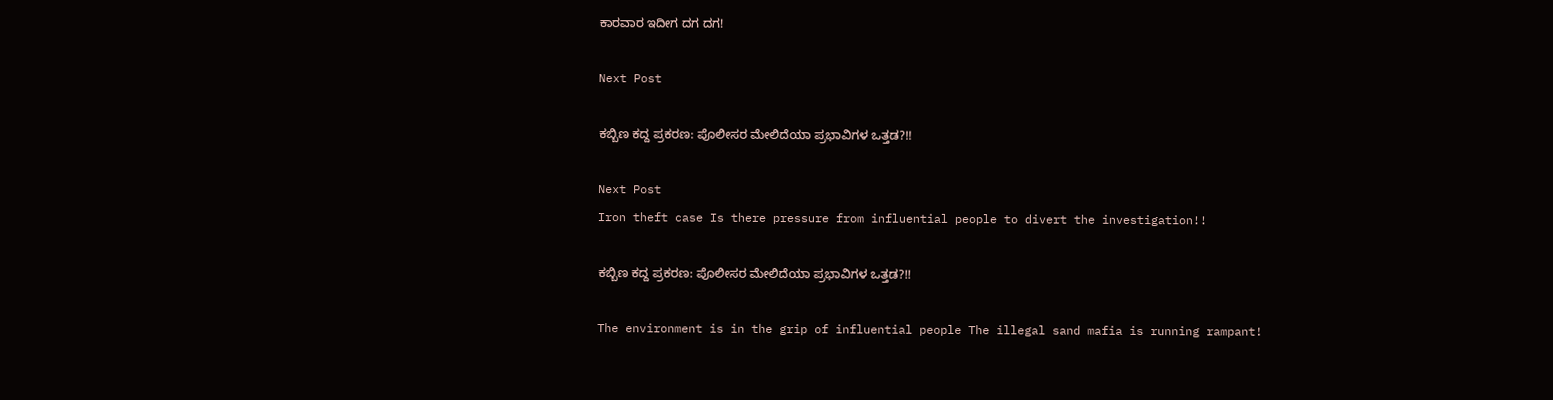ಕಾರವಾರ ಇದೀಗ ದಗ ದಗ!

Next Post

ಕಬ್ಬಿಣ ಕದ್ದ ಪ್ರಕರಣ: ಪೊಲೀಸರ ಮೇಲಿದೆಯಾ ಪ್ರಭಾವಿಗಳ ಒತ್ತಡ?!!

Next Post
Iron theft case Is there pressure from influential people to divert the investigation!!

ಕಬ್ಬಿಣ ಕದ್ದ ಪ್ರಕರಣ: ಪೊಲೀಸರ ಮೇಲಿದೆಯಾ ಪ್ರಭಾವಿಗಳ ಒತ್ತಡ?!!

The environment is in the grip of influential people The illegal sand mafia is running rampant!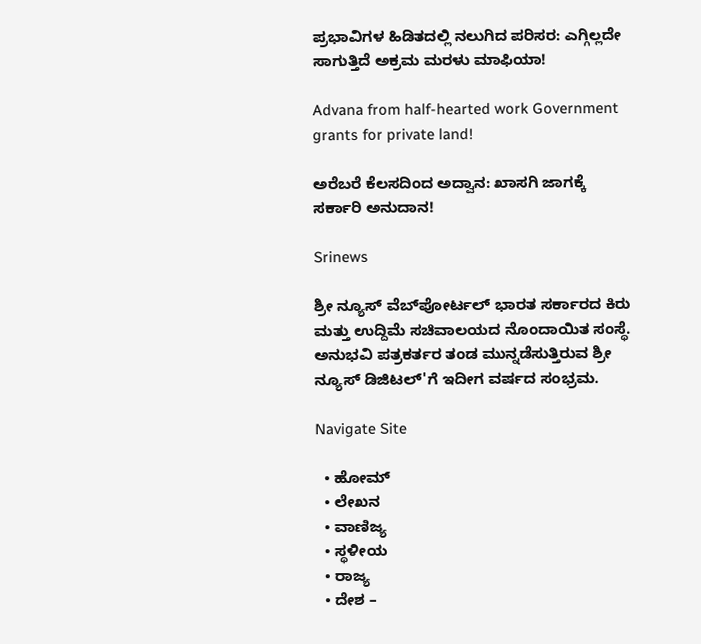ಪ್ರಭಾವಿಗಳ ಹಿಡಿತದಲ್ಲಿ ನಲುಗಿದ ಪರಿಸರ: ಎಗ್ಗಿಲ್ಲದೇ ಸಾಗುತ್ತಿದೆ ಅಕ್ರಮ ಮರಳು ಮಾಫಿಯಾ!

Advana from half-hearted work Government grants for private land!

ಅರೆಬರೆ ಕೆಲಸದಿಂದ ಅದ್ವಾನ: ಖಾಸಗಿ ಜಾಗಕ್ಕೆ ಸರ್ಕಾರಿ ಅನುದಾನ!

Srinews

ಶ್ರೀ ನ್ಯೂಸ್ ವೆಬ್‌ಪೋರ್ಟಲ್ ಭಾರತ ಸರ್ಕಾರದ ಕಿರು ಮತ್ತು ಉದ್ದಿಮೆ ಸಚಿವಾಲಯದ ನೊಂದಾಯಿತ ಸಂಸ್ಥೆ. ಅನುಭವಿ ಪತ್ರಕರ್ತರ ತಂಡ ಮುನ್ನಡೆಸುತ್ತಿರುವ ಶ್ರೀ ನ್ಯೂಸ್ ಡಿಜಿಟಲ್'ಗೆ ಇದೀಗ ವರ್ಷದ ಸಂಭ್ರಮ.

Navigate Site

  • ಹೋಮ್
  • ಲೇಖನ
  • ವಾಣಿಜ್ಯ
  • ಸ್ಥಳೀಯ
  • ರಾಜ್ಯ
  • ದೇಶ –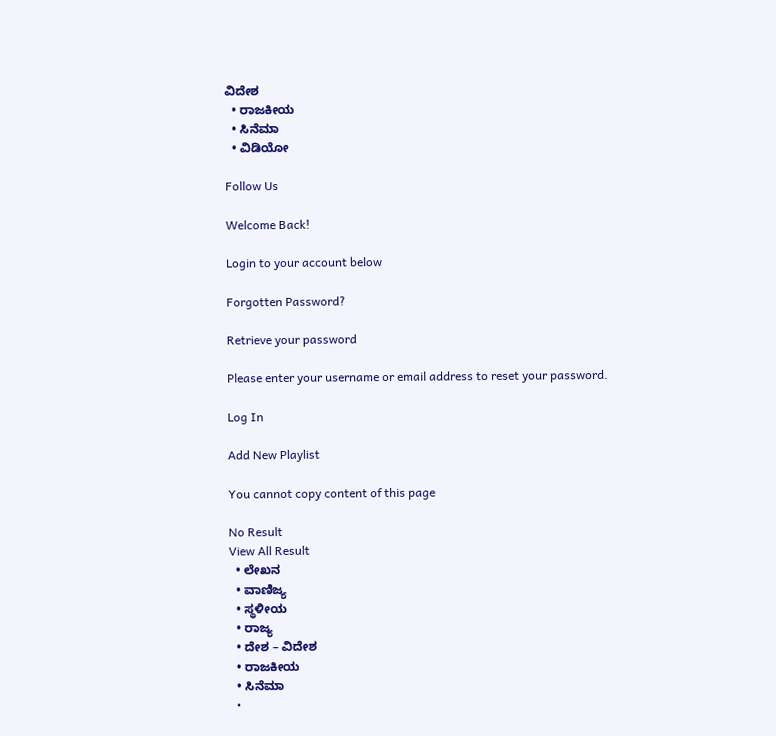ವಿದೇಶ
  • ರಾಜಕೀಯ
  • ಸಿನೆಮಾ
  • ವಿಡಿಯೋ

Follow Us

Welcome Back!

Login to your account below

Forgotten Password?

Retrieve your password

Please enter your username or email address to reset your password.

Log In

Add New Playlist

You cannot copy content of this page

No Result
View All Result
  • ಲೇಖನ
  • ವಾಣಿಜ್ಯ
  • ಸ್ಥಳೀಯ
  • ರಾಜ್ಯ
  • ದೇಶ – ವಿದೇಶ
  • ರಾಜಕೀಯ
  • ಸಿನೆಮಾ
  •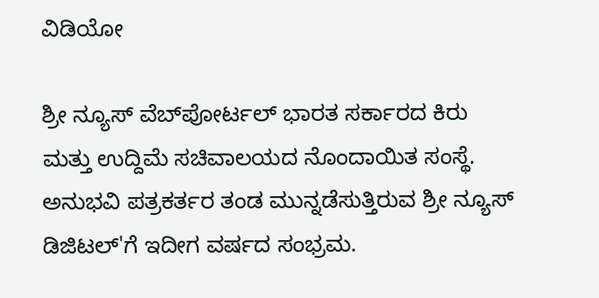ವಿಡಿಯೋ

ಶ್ರೀ ನ್ಯೂಸ್ ವೆಬ್‌ಪೋರ್ಟಲ್ ಭಾರತ ಸರ್ಕಾರದ ಕಿರು ಮತ್ತು ಉದ್ದಿಮೆ ಸಚಿವಾಲಯದ ನೊಂದಾಯಿತ ಸಂಸ್ಥೆ. ಅನುಭವಿ ಪತ್ರಕರ್ತರ ತಂಡ ಮುನ್ನಡೆಸುತ್ತಿರುವ ಶ್ರೀ ನ್ಯೂಸ್ ಡಿಜಿಟಲ್'ಗೆ ಇದೀಗ ವರ್ಷದ ಸಂಭ್ರಮ.